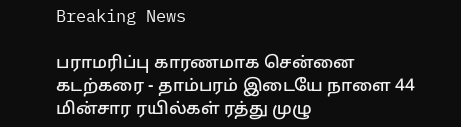Breaking News

பராமரிப்பு காரணமாக சென்னை கடற்கரை - தாம்பரம் இடையே நாளை 44 மின்சார ரயில்கள் ரத்து முழு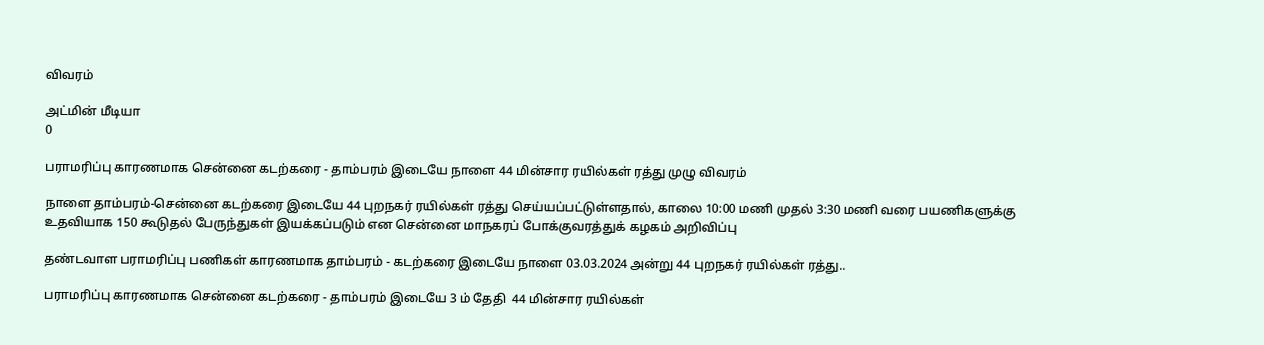விவரம்

அட்மின் மீடியா
0

பராமரிப்பு காரணமாக சென்னை கடற்கரை - தாம்பரம் இடையே நாளை 44 மின்சார ரயில்கள் ரத்து முழு விவரம்

நாளை தாம்பரம்-சென்னை கடற்கரை இடையே 44 புறநகர் ரயில்கள் ரத்து செய்யப்பட்டுள்ளதால், காலை 10:00 மணி முதல் 3:30 மணி வரை பயணிகளுக்கு உதவியாக 150 கூடுதல் பேருந்துகள் இயக்கப்படும் என சென்னை மாநகரப் போக்குவரத்துக் கழகம் அறிவிப்பு

தண்டவாள பராமரிப்பு பணிகள் காரணமாக தாம்பரம் - கடற்கரை இடையே நாளை 03.03.2024 அன்று 44 புறநகர் ரயில்கள் ரத்து..

பராமரிப்பு காரணமாக சென்னை கடற்கரை - தாம்பரம் இடையே 3 ம் தேதி  44 மின்சார ரயில்கள்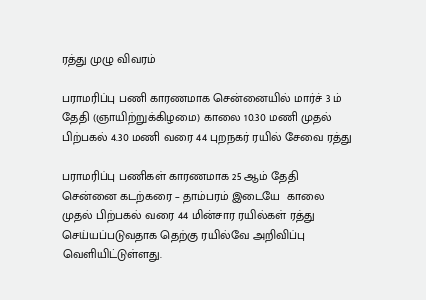ரத்து முழு விவரம்

பராமரிப்பு பணி காரணமாக சென்னையில் மார்ச் 3 ம் தேதி (ஞாயிற்றுக்கிழமை) காலை 10.30 மணி முதல் பிற்பகல் 4.30 மணி வரை 44 புறநகர் ரயில் சேவை ரத்து

பராமரிப்பு பணிகள் காரணமாக 25 ஆம் தேதி சென்னை கடற்கரை – தாம்பரம் இடையே  காலை முதல் பிற்பகல் வரை 44 மின்சார ரயில்கள் ரத்து செய்யப்படுவதாக தெற்கு ரயில்வே அறிவிப்பு வெளியிட்டுள்ளது.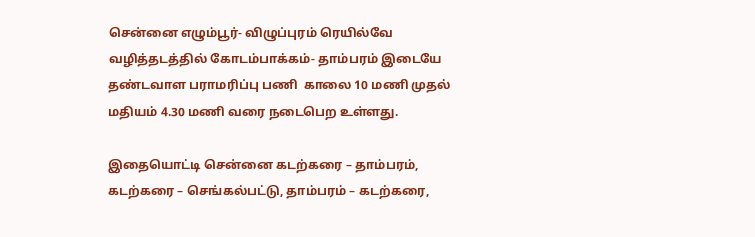சென்னை எழும்பூர்- விழுப்புரம் ரெயில்வே வழித்தடத்தில் கோடம்பாக்கம்- தாம்பரம் இடையே தண்டவாள பராமரிப்பு பணி  காலை 10 மணி முதல் மதியம் 4.30 மணி வரை நடைபெற உள்ளது.

இதையொட்டி சென்னை கடற்கரை – தாம்பரம், கடற்கரை – செங்கல்பட்டு, தாம்பரம் – கடற்கரை,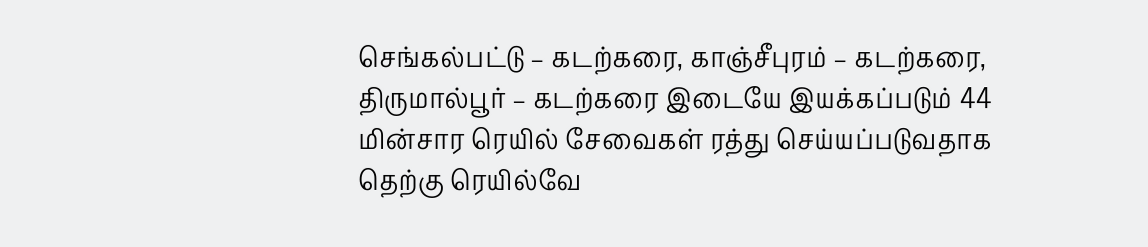செங்கல்பட்டு – கடற்கரை, காஞ்சீபுரம் – கடற்கரை, திருமால்பூர் – கடற்கரை இடையே இயக்கப்படும் 44 மின்சார ரெயில் சேவைகள் ரத்து செய்யப்படுவதாக தெற்கு ரெயில்வே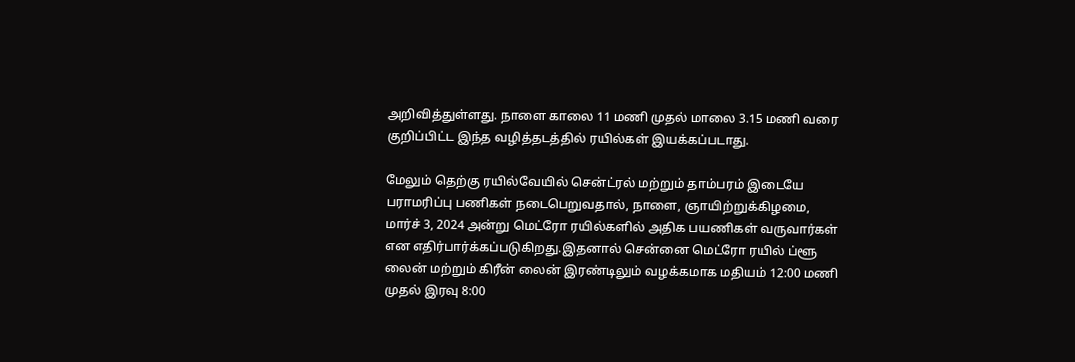அறிவித்துள்ளது. நாளை காலை 11 மணி முதல் மாலை 3.15 மணி வரை குறிப்பிட்ட இந்த வழித்தடத்தில் ரயில்கள் இயக்கப்படாது.

மேலும் தெற்கு ரயில்வேயில் சென்ட்ரல் மற்றும் தாம்பரம் இடையே பராமரிப்பு பணிகள் நடைபெறுவதால், நாளை, ஞாயிற்றுக்கிழமை, மார்ச் 3, 2024 அன்று மெட்ரோ ரயில்களில் அதிக பயணிகள் வருவார்கள் என எதிர்பார்க்கப்படுகிறது.இதனால் சென்னை மெட்ரோ ரயில் ப்ளூ லைன் மற்றும் கிரீன் லைன் இரண்டிலும் வழக்கமாக மதியம் 12:00 மணி முதல் இரவு 8:00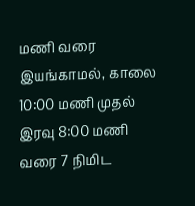மணி வரை இயங்காமல், காலை 10:00 மணி முதல் இரவு 8:00 மணி வரை 7 நிமிட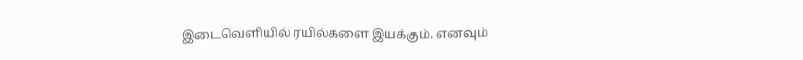இடைவெளியில் ரயில்களை இயக்கும். எனவும்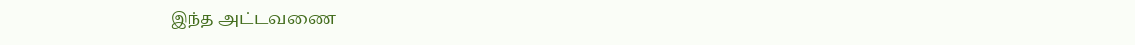இந்த அட்டவணை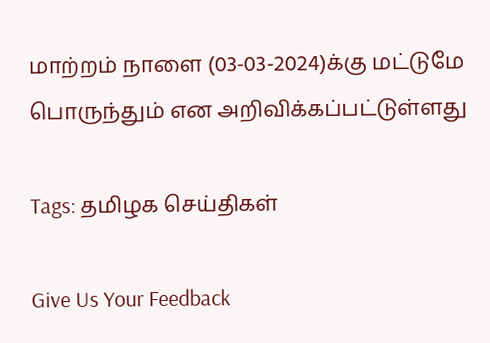மாற்றம் நாளை (03-03-2024)க்கு மட்டுமே பொருந்தும் என அறிவிக்கப்பட்டுள்ளது

Tags: தமிழக செய்திகள்

Give Us Your Feedback